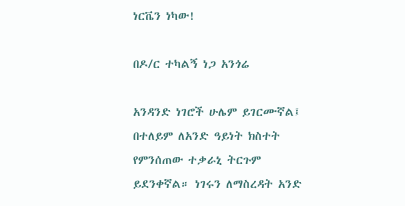ነርቬን ነካው!

በዶ/ር ተካልኝ ነጋ አንጎሬ

አንዳንድ ነገሮች ሁሌም ይገርሙኛል፤ በተለይም ለአንድ ዓይነት ክስተት የምንሰጠው ተቃራኒ ትርጉም ይደንቀኛል። ነገሩን ለማስረዳት አንድ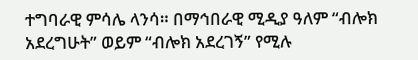ተግባራዊ ምሳሌ ላንሳ። በማኅበራዊ ሚዲያ ዓለም “ብሎክ አደረግሁት” ወይም “ብሎክ አደረገኝ” የሚሉ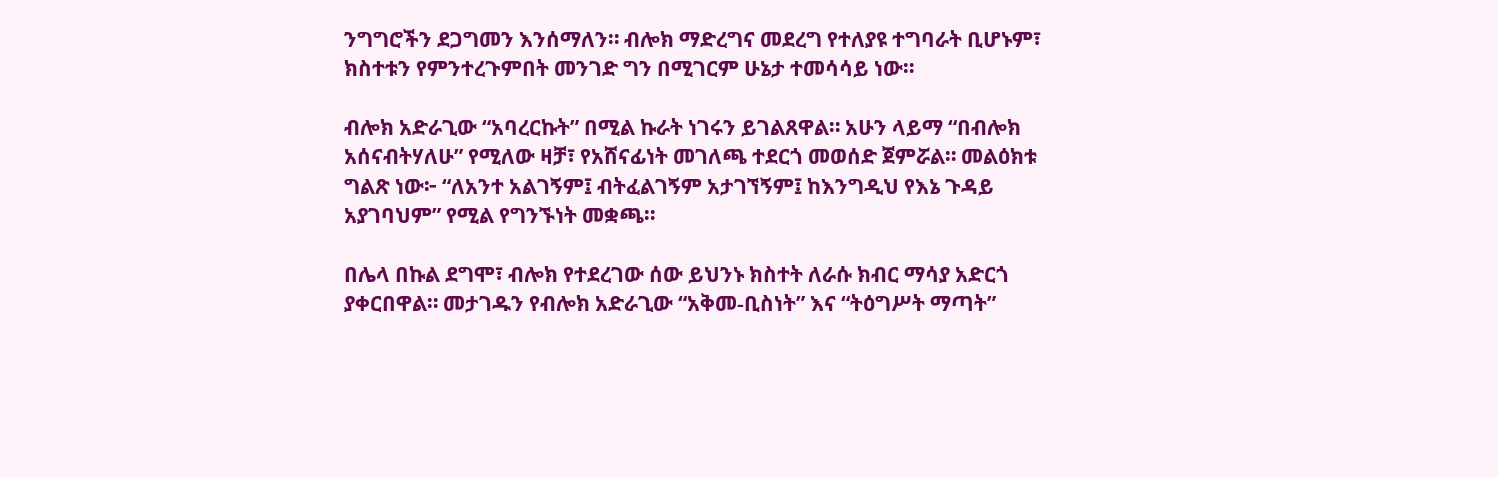ንግግሮችን ደጋግመን እንሰማለን። ብሎክ ማድረግና መደረግ የተለያዩ ተግባራት ቢሆኑም፣ ክስተቱን የምንተረጉምበት መንገድ ግን በሚገርም ሁኔታ ተመሳሳይ ነው።

ብሎክ አድራጊው “አባረርኩት” በሚል ኩራት ነገሩን ይገልጸዋል። አሁን ላይማ “በብሎክ አሰናብትሃለሁ” የሚለው ዛቻ፣ የአሸናፊነት መገለጫ ተደርጎ መወሰድ ጀምሯል። መልዕክቱ ግልጽ ነው፦ “ለአንተ አልገኝም፤ ብትፈልገኝም አታገኘኝም፤ ከእንግዲህ የእኔ ጉዳይ አያገባህም” የሚል የግንኙነት መቋጫ።

በሌላ በኩል ደግሞ፣ ብሎክ የተደረገው ሰው ይህንኑ ክስተት ለራሱ ክብር ማሳያ አድርጎ ያቀርበዋል። መታገዱን የብሎክ አድራጊው “አቅመ-ቢስነት” እና “ትዕግሥት ማጣት”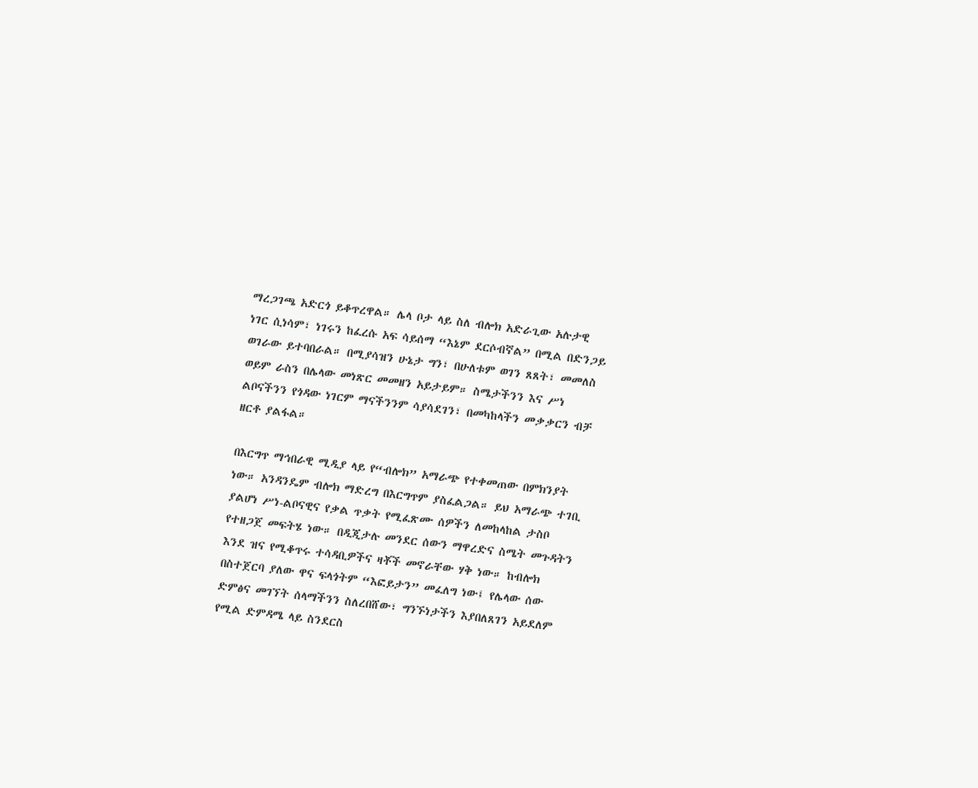ማረጋገጫ አድርጎ ይቆጥረዋል። ሌላ ቦታ ላይ ስለ ብሎክ አድራጊው አሉታዊ ነገር ሲነሳም፣ ነገሩን ከፈረሱ አፍ ሳይሰማ “እኔም ደርሶብኛል” በሚል በድንጋይ ወገራው ይተባበራል። በሚያሳዝን ሁኔታ ግን፣ በሁለቱም ወገን ጸጸት፣ መመለስ ወይም ራስን በሌላው መነጽር መመዘን አይታይም። ስሜታችንን እና ሥነ ልቦናችንን የጎዳው ነገርም ማናችንንም ሳያሳደገን፣ በመካከላችን መቃቃርን ብቻ ዘርቶ ያልፋል።

በእርግጥ ማኅበራዊ ሚዲያ ላይ የ“ብሎክ” አማራጭ የተቀመጠው በምክንያት ነው። አንዳንዴም ብሎክ ማድረግ በእርግጥም ያስፈልጋል። ይህ አማራጭ ተገቢ ያልሆነ ሥነ-ልቦናዊና የቃል ጥቃት የሚፈጽሙ ሰዎችን ለመከላከል ታስቦ የተዘጋጀ መፍትሄ ነው። በዲጂታሉ መንደር ሰውን ማዋረድና ስሜት መጉዳትን እንደ ዝና የሚቆጥሩ ተሳዳቢዎችና ዛቾች መኖራቸው ሃቅ ነው። ከብሎክ በስተጀርባ ያለው ዋና ፍላጎትም “እፎይታን” መፈለግ ነው፤ የሌላው ሰው ድምፅና መገኘት ሰላማችንን ስለረበሸው፣ ግንኙነታችን እያበለጸገን አይደለም የሚል ድምዳሜ ላይ ስንደርስ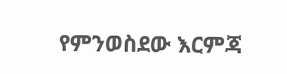የምንወስደው እርምጃ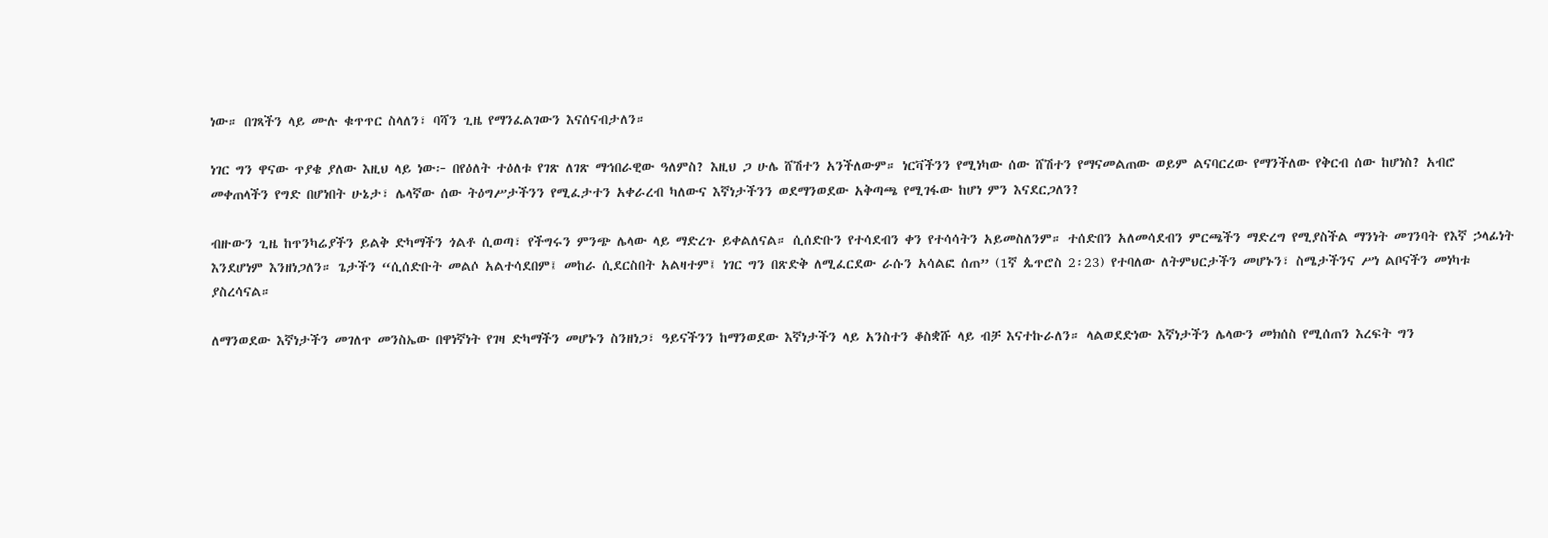ነው። በገጻችን ላይ ሙሉ ቁጥጥር ስላለን፣ ባሻን ጊዜ የማንፈልገውን እናሰናብታለን።

ነገር ግን ዋናው ጥያቄ ያለው እዚህ ላይ ነው፦ በየዕለት ተዕለቱ የገጽ ለገጽ ማኅበራዊው ዓለምስ? እዚህ ጋ ሁሌ ሸሽተን አንችለውም። ነርቫችንን የሚነካው ሰው ሸሽተን የማናመልጠው ወይም ልናባርረው የማንችለው የቅርብ ሰው ከሆነስ? አብሮ መቀጠላችን የግድ በሆነበት ሁኔታ፣ ሌላኛው ሰው ትዕግሥታችንን የሚፈታተን አቀራረብ ካለውና እኛነታችንን ወደማንወደው አቅጣጫ የሚገፋው ከሆነ ምን እናደርጋለን?

ብዙውን ጊዜ ከጥንካሬያችን ይልቅ ድካማችን ጎልቶ ሲወጣ፣ የችግሩን ምንጭ ሌላው ላይ ማድረጉ ይቀልለናል። ሲሰድቡን የተሳደብን ቀን የተሳሳትን አይመስለንም። ተሰድበን አለመሳደብን ምርጫችን ማድረግ የሚያስችል ማንነት መገንባት የእኛ ኃላፊነት እንደሆነም እንዘነጋለን። ጌታችን “ሲሰድቡት መልሶ አልተሳደበም፤ መከራ ሲደርስበት አልዛተም፤ ነገር ግን በጽድቅ ለሚፈርደው ራሱን አሳልፎ ሰጠ” (1ኛ ጴጥሮስ 2፡23) የተባለው ለትምህርታችን መሆኑን፣ ስሜታችንና ሥነ ልቦናችን መነካቱ ያስረሳናል።

ለማንወደው እኛነታችን መገለጥ መንስኤው በዋነኛነት የገዛ ድካማችን መሆኑን ስንዘነጋ፣ ዓይናችንን ከማንወደው እኛነታችን ላይ አንስተን ቆስቋሹ ላይ ብቻ እናተኩራለን። ላልወደድነው እኛነታችን ሌላውን መክሰስ የሚሰጠን እረፍት ግን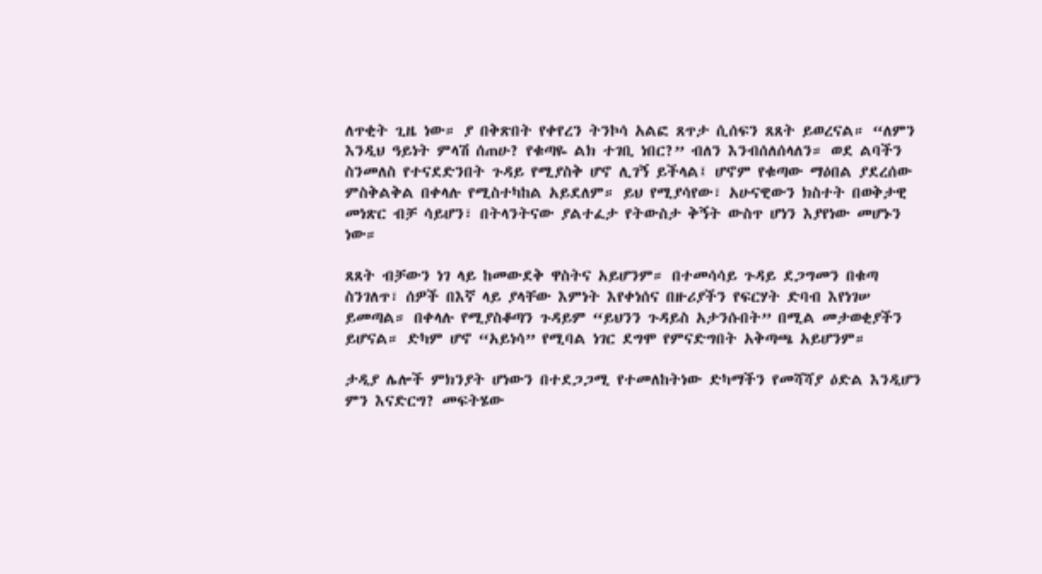ለጥቂት ጊዜ ነው። ያ በቅጽበት የቀየረን ትንኮሳ አልፎ ጸጥታ ሲሰፍን ጸጸት ይወረናል። “ለምን እንዲህ ዓይነት ምላሽ ሰጠሁ? የቁጣዬ ልክ ተገቢ ነበር?” ብለን እንብሰለሰላለን። ወደ ልባችን ስንመለስ የተናደድንበት ጉዳይ የሚያስቅ ሆኖ ሊገኝ ይችላል፤ ሆኖም የቁጣው ማዕበል ያደረሰው ምስቅልቅል በቀላሉ የሚስተካከል አይደለም። ይህ የሚያሳየው፣ አሁናዊውን ክስተት በወቅታዊ መነጽር ብቻ ሳይሆን፣ በትላንትናው ያልተፈታ የትውስታ ቅኝት ውስጥ ሆነን እያየነው መሆኑን ነው።

ጸጸት ብቻውን ነገ ላይ ከመውደቅ ዋስትና አይሆንም። በተመሳሳይ ጉዳይ ደጋግመን በቁጣ ስንገለጥ፣ ሰዎች በእኛ ላይ ያላቸው እምነት እየቀነሰና በዙሪያችን የፍርሃት ድባብ እየነገሠ ይመጣል። በቀላሉ የሚያስቆጣን ጉዳይም “ይህንን ጉዳይስ አታንሱበት” በሚል መታወቂያችን ይሆናል። ድካም ሆኖ “አይነሳ” የሚባል ነገር ደግሞ የምናድግበት አቅጣጫ አይሆንም።

ታዲያ ሌሎች ምክንያት ሆነውን በተደጋጋሚ የተመለከትነው ድካማችን የመሻሻያ ዕድል እንዲሆን ምን እናድርግ? መፍትሄው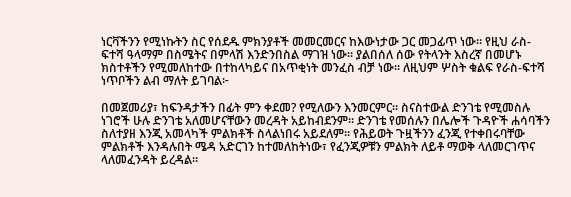ነርቫችንን የሚነኩትን ስር የሰደዱ ምክንያቶች መመርመርና ከእውነታው ጋር መጋፊጥ ነው። የዚህ ራስ-ፍተሻ ዓላማም በስሜትና በምላሽ እንድንበስል ማገዝ ነው። ያልበሰለ ሰው የትላንት እስረኛ በመሆኑ ክስተቶችን የሚመለከተው በተከላካይና በአጥቂነት መንፈስ ብቻ ነው። ለዚህም ሦስት ቁልፍ የራስ-ፍተሻ ነጥቦችን ልብ ማለት ይገባል፦

በመጀመሪያ፣ ከፍንዳታችን በፊት ምን ቀደመ? የሚለውን እንመርምር። ስናስተውል ድንገቴ የሚመስሉ ነገሮች ሁሉ ድንገቴ አለመሆናቸውን መረዳት አይከብደንም። ድንገቴ የመሰሉን በሌሎች ጉዳዮች ሐሳባችን ስለተያዘ እንጂ አመላካች ምልክቶች ስላልነበሩ አይደለም። የሕይወት ጉዟችንን ፈንጂ የተቀበሩባቸው ምልክቶች እንዳሉበት ሜዳ አድርገን ከተመለከትነው፣ የፈንጂዎቹን ምልክት ለይቶ ማወቅ ላለመርገጥና ላለመፈንዳት ይረዳል።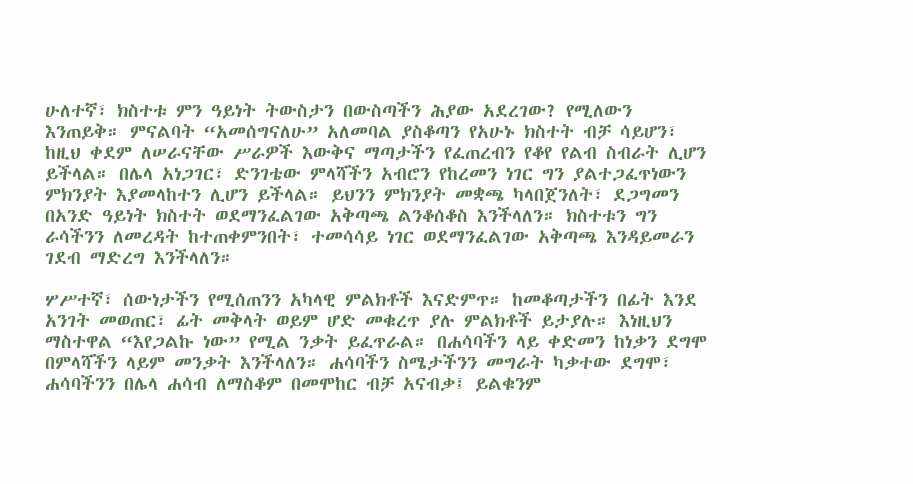ሁለተኛ፣ ክስተቱ ምን ዓይነት ትውስታን በውስጣችን ሕያው አደረገው? የሚለውን እንጠይቅ። ምናልባት “አመሰግናለሁ” አለመባል ያስቆጣን የአሁኑ ክስተት ብቻ ሳይሆን፣ ከዚህ ቀደም ለሠራናቸው ሥራዎች እውቅና ማጣታችን የፈጠረብን የቆየ የልብ ስብራት ሊሆን ይችላል። በሌላ አነጋገር፣ ድንገቴው ምላሻችን አብሮን የከረመን ነገር ግን ያልተጋፈጥነውን ምክንያት እያመላከተን ሊሆን ይችላል። ይህንን ምክንያት መቋጫ ካላበጀንለት፣ ደጋግመን በአንድ ዓይነት ክስተት ወደማንፈልገው አቅጣጫ ልንቆሰቆስ እንችላለን። ክስተቱን ግን ራሳችንን ለመረዳት ከተጠቀምንበት፣ ተመሳሳይ ነገር ወደማንፈልገው አቅጣጫ እንዳይመራን ገደብ ማድረግ እንችላለን።

ሦሥተኛ፣ ሰውነታችን የሚሰጠንን አካላዊ ምልክቶች እናድምጥ። ከመቆጣታችን በፊት እንደ አንገት መወጠር፣ ፊት መቅላት ወይም ሆድ መቁረጥ ያሉ ምልክቶች ይታያሉ። እነዚህን ማስተዋል “እየጋልኩ ነው” የሚል ንቃት ይፈጥራል። በሐሳባችን ላይ ቀድመን ከነቃን ደግሞ በምላሻችን ላይም መንቃት እንችላለን። ሐሳባችን ስሜታችንን መግራት ካቃተው ደግሞ፣ ሐሳባችንን በሌላ ሐሳብ ለማስቆም በመሞከር ብቻ አናብቃ፤ ይልቁንም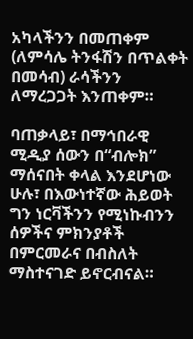አካላችንን በመጠቀም (ለምሳሌ ትንፋሽን በጥልቀት በመሳብ) ራሳችንን ለማረጋጋት እንጠቀም።

ባጠቃላይ፣ በማኅበራዊ ሚዲያ ሰውን በ“ብሎክ” ማሰናበት ቀላል እንደሆነው ሁሉ፣ በእውነተኛው ሕይወት ግን ነርቫችንን የሚነኩብንን ሰዎችና ምክንያቶች በምርመራና በብስለት ማስተናገድ ይኖርብናል።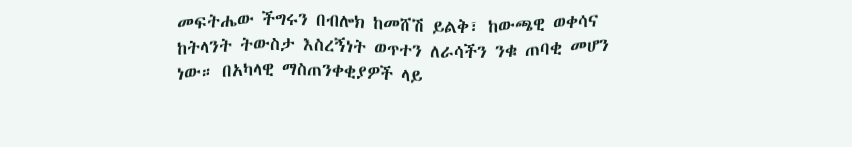መፍትሔው ችግሩን በብሎክ ከመሸሽ ይልቅ፣ ከውጫዊ ወቀሳና ከትላንት ትውስታ እስረኝነት ወጥተን ለራሳችን ንቁ ጠባቂ መሆን ነው። በአካላዊ ማስጠንቀቂያዎች ላይ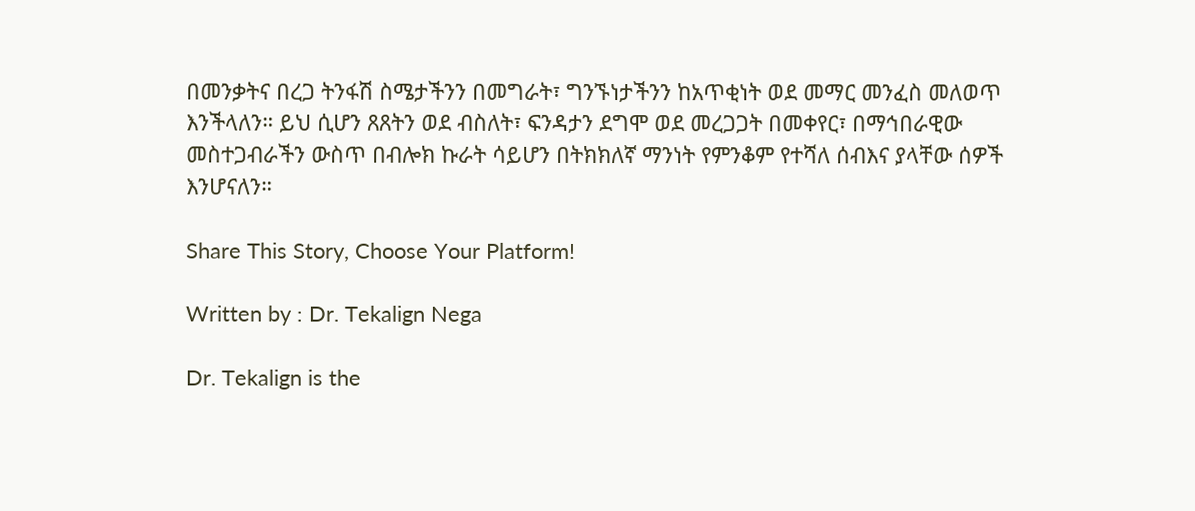በመንቃትና በረጋ ትንፋሽ ስሜታችንን በመግራት፣ ግንኙነታችንን ከአጥቂነት ወደ መማር መንፈስ መለወጥ እንችላለን። ይህ ሲሆን ጸጸትን ወደ ብስለት፣ ፍንዳታን ደግሞ ወደ መረጋጋት በመቀየር፣ በማኅበራዊው መስተጋብራችን ውስጥ በብሎክ ኩራት ሳይሆን በትክክለኛ ማንነት የምንቆም የተሻለ ሰብእና ያላቸው ሰዎች እንሆናለን።

Share This Story, Choose Your Platform!

Written by : Dr. Tekalign Nega

Dr. Tekalign is the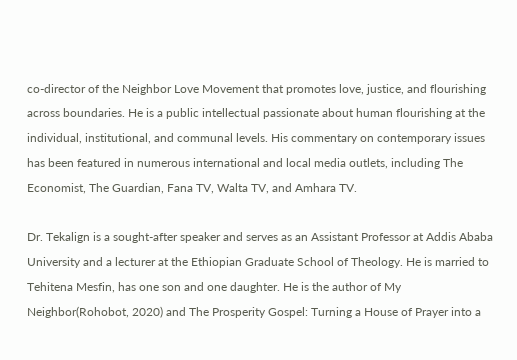co-director of the Neighbor Love Movement that promotes love, justice, and flourishing across boundaries. He is a public intellectual passionate about human flourishing at the individual, institutional, and communal levels. His commentary on contemporary issues has been featured in numerous international and local media outlets, including The Economist, The Guardian, Fana TV, Walta TV, and Amhara TV.

Dr. Tekalign is a sought-after speaker and serves as an Assistant Professor at Addis Ababa University and a lecturer at the Ethiopian Graduate School of Theology. He is married to Tehitena Mesfin, has one son and one daughter. He is the author of My Neighbor(Rohobot, 2020) and The Prosperity Gospel: Turning a House of Prayer into a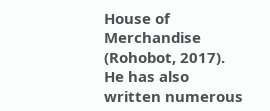House of Merchandise (Rohobot, 2017). He has also written numerous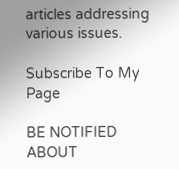articles addressing various issues.

Subscribe To My Page

BE NOTIFIED ABOUT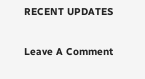RECENT UPDATES

Leave A Comment